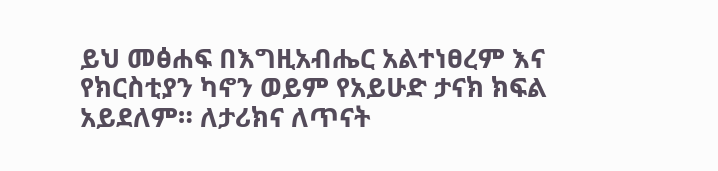ይህ መፅሐፍ በእግዚአብሔር አልተነፀረም እና የክርስቲያን ካኖን ወይም የአይሁድ ታናክ ክፍል አይደለም። ለታሪክና ለጥናት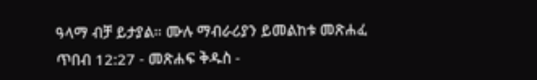ዓላማ ብቻ ይታያል። ሙሉ ማብራሪያን ይመልከቱ መጽሐፈ ጥበብ 12:27 - መጽሐፍ ቅዱስ -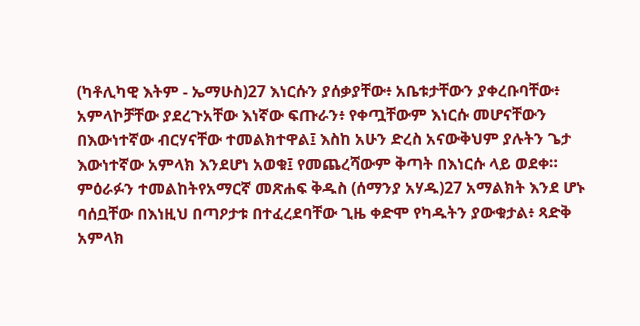(ካቶሊካዊ እትም - ኤማሁስ)27 እነርሱን ያሰቃያቸው፥ አቤቱታቸውን ያቀረቡባቸው፥ አምላኮቻቸው ያደረጉአቸው እነኛው ፍጡራን፥ የቀጧቸውም እነርሱ መሆናቸውን በእውነተኛው ብርሃናቸው ተመልክተዋል፤ እስከ አሁን ድረስ አናውቅህም ያሉትን ጌታ እውነተኛው አምላክ እንደሆነ አወቁ፤ የመጨረሻውም ቅጣት በእነርሱ ላይ ወደቀ። ምዕራፉን ተመልከትየአማርኛ መጽሐፍ ቅዱስ (ሰማንያ አሃዱ)27 አማልክት እንደ ሆኑ ባሰቧቸው በእነዚህ በጣዖታቱ በተፈረደባቸው ጊዜ ቀድሞ የካዱትን ያውቁታል፥ ጻድቅ አምላክ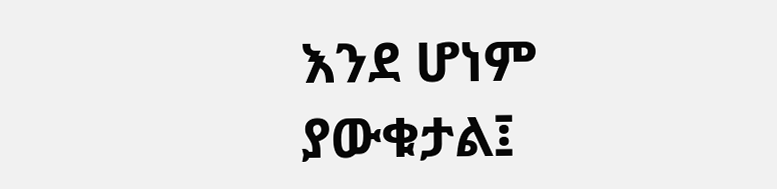እንደ ሆነም ያውቁታል፤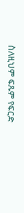ስለዚህም ፍጹም የፍርድ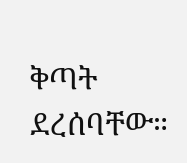ቅጣት ደረሰባቸው።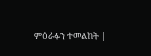ምዕራፉን ተመልከት |